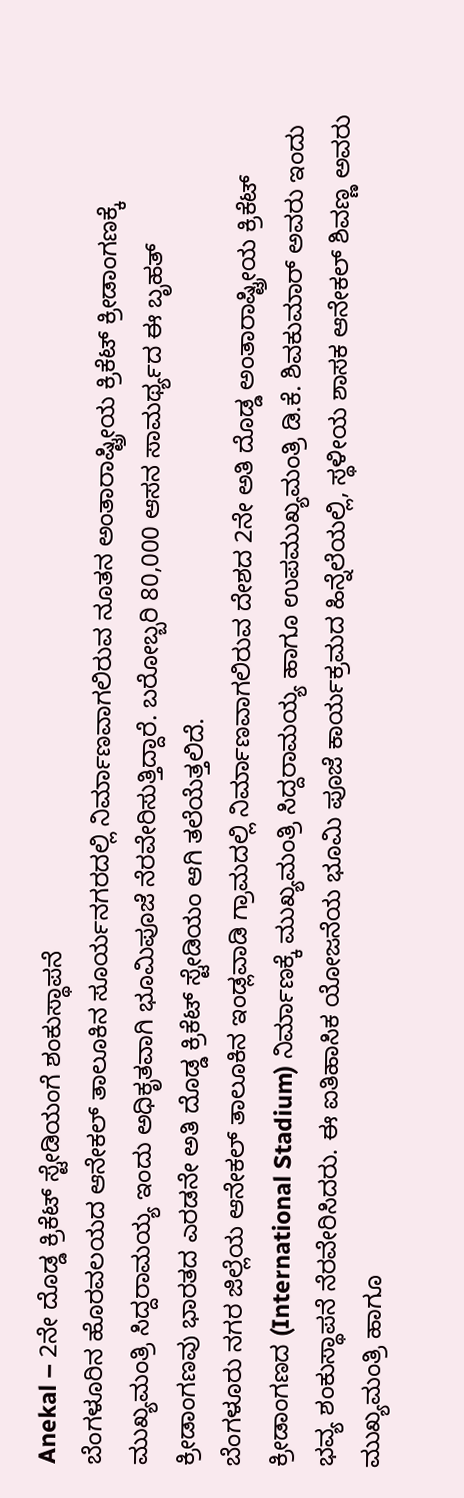Anekal – 2ನೇ ದೊಡ್ಡ ಕ್ರಿಕೆಟ್ ಸ್ಟೇಡಿಯಂಗೆ ಶಂಕುಸ್ಥಾಪನೆ
ಬೆಂಗಳೂರಿನ ಹೊರವಲಯದ ಆನೇಕಲ್ ತಾಲೂಕಿನ ಸೂರ್ಯನಗರದಲ್ಲಿ ನಿರ್ಮಾಣವಾಗಲಿರುವ ನೂತನ ಅಂತಾರಾಷ್ಟ್ರೀಯ ಕ್ರಿಕೆಟ್ ಕ್ರೀಡಾಂಗಣಕ್ಕೆ ಮುಖ್ಯಮಂತ್ರಿ ಸಿದ್ದರಾಮಯ್ಯ ಇಂದು ಅಧಿಕೃತವಾಗಿ ಭೂಮಿಪೂಜೆ ನೆರವೇರಿಸುತ್ತಿದ್ದಾರೆ. ಬರೋಬ್ಬರಿ 80,000 ಆಸನ ಸಾಮರ್ಥ್ಯದ ಈ ಬೃಹತ್ ಕ್ರೀಡಾಂಗಣವು ಭಾರತದ ಎರಡನೇ ಅತಿ ದೊಡ್ಡ ಕ್ರಿಕೆಟ್ ಸ್ಟೇಡಿಯಂ ಆಗಿ ತಲೆಯೆತ್ತಲಿದೆ.
ಬೆಂಗಳೂರು ನಗರ ಜಿಲ್ಲೆಯ ಆನೇಕಲ್ ತಾಲೂಕಿನ ಇಂಡ್ಲವಾಡಿ ಗ್ರಾಮದಲ್ಲಿ ನಿರ್ಮಾಣವಾಗಲಿರುವ ದೇಶದ 2ನೇ ಅತಿ ದೊಡ್ಡ ಅಂತಾರಾಷ್ಟ್ರೀಯ ಕ್ರಿಕೆಟ್ ಕ್ರೀಡಾಂಗಣದ (International Stadium) ನಿರ್ಮಾಣಕ್ಕೆ ಮುಖ್ಯಮಂತ್ರಿ ಸಿದ್ದರಾಮಯ್ಯ ಹಾಗೂ ಉಪಮುಖ್ಯಮಂತ್ರಿ ಡಿ.ಕೆ. ಶಿವಕುಮಾರ್ ಅವರು ಇಂದು ಭವ್ಯ ಶಂಕುಸ್ಥಾಪನೆ ನೆರವೇರಿಸಿದರು. ಈ ಐತಿಹಾಸಿಕ ಯೋಜನೆಯ ಭೂಮಿ ಪೂಜೆ ಕಾರ್ಯಕ್ರಮದ ಹಿನ್ನೆಲೆಯಲ್ಲಿ, ಸ್ಥಳೀಯ ಶಾಸಕ ಆನೇಕಲ್ ಶಿವಣ್ಣ ಅವರು ಮುಖ್ಯಮಂತ್ರಿ ಹಾಗೂ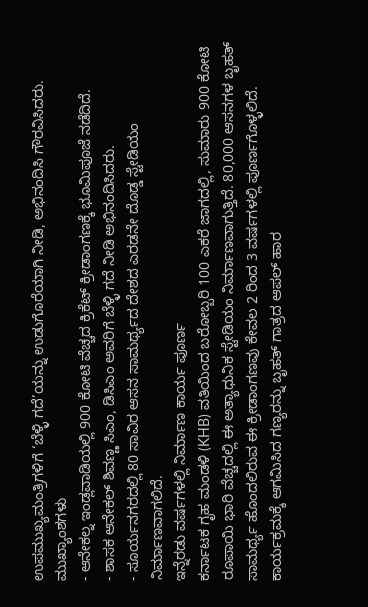ಉಪಮುಖ್ಯಮಂತ್ರಿಗಳಿಗೆ ‘ಬೆಳ್ಳಿ ಗದೆ’ಯನ್ನು ಉಡುಗೊರೆಯಾಗಿ ನೀಡಿ, ಅಭಿನಂದಿಸಿ ಗೌರವಿಸಿದರು.
ಮುಖ್ಯಾಂಶಗಳು
- ಆನೇಕಲ್ನ ಇಂಡ್ಲವಾಡಿಯಲ್ಲಿ 900 ಕೋಟಿ ವೆಚ್ಚದ ಕ್ರಿಕೆಟ್ ಕ್ರೀಡಾಂಗಣಕ್ಕೆ ಭೂಮಿಪೂಜೆ ನಡೆದಿದೆ.
- ಶಾಸಕ ಆನೇಕಲ್ ಶಿವಣ್ಣ ಸಿಎಂ, ಡಿಸಿಎಂ ಅವರಿಗೆ ಬೆಳ್ಳಿ ಗದೆ ನೀಡಿ ಅಭಿನಂದಿಸಿದರು.
- ಸೂರ್ಯನಗರದಲ್ಲಿ 80 ಸಾವಿರ ಆಸನ ಸಾಮರ್ಥ್ಯದ ದೇಶದ ಎರಡನೇ ದೊಡ್ಡ ಸ್ಟೇಡಿಯಂ ನಿರ್ಮಾಣವಾಗಲಿದೆ.
ಇನ್ನೆರಡು ವರ್ಷಗಳಲ್ಲಿ ನಿರ್ಮಾಣ ಕಾರ್ಯ ಪೂರ್ಣ
ಕರ್ನಾಟಕ ಗೃಹ ಮಂಡಳಿ (KHB) ವತಿಯಿಂದ ಬರೋಬ್ಬರಿ 100 ಎಕರೆ ಜಾಗದಲ್ಲಿ, ಸುಮಾರು 900 ಕೋಟಿ ರೂಪಾಯಿ ಭಾರಿ ವೆಚ್ಚದಲ್ಲಿ ಈ ಅತ್ಯಾಧುನಿಕ ಸ್ಟೇಡಿಯಂ ನಿರ್ಮಾಣವಾಗುತ್ತಿದೆ. 80,000 ಆಸನಗಳ ಬೃಹತ್ ಸಾಮರ್ಥ್ಯ ಹೊಂದಲಿರುವ ಈ ಕ್ರೀಡಾಂಗಣವು ಕೇವಲ 2 ರಿಂದ 3 ವರ್ಷಗಳಲ್ಲಿ ಪೂರ್ಣಗೊಳ್ಳಲಿದೆ. ಕಾರ್ಯಕ್ರಮಕ್ಕೆ ಆಗಮಿಸಿದ ಗಣ್ಯರನ್ನು ಬೃಹತ್ ಗಾತ್ರದ ಆಪಲ್ ಹಾರ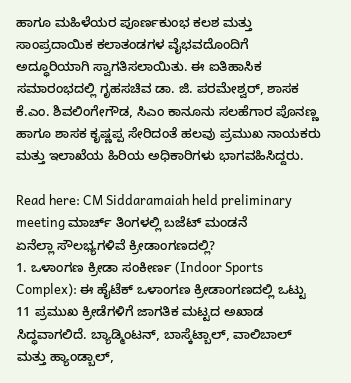ಹಾಗೂ ಮಹಿಳೆಯರ ಪೂರ್ಣಕುಂಭ ಕಲಶ ಮತ್ತು ಸಾಂಪ್ರದಾಯಿಕ ಕಲಾತಂಡಗಳ ವೈಭವದೊಂದಿಗೆ ಅದ್ಧೂರಿಯಾಗಿ ಸ್ವಾಗತಿಸಲಾಯಿತು. ಈ ಐತಿಹಾಸಿಕ ಸಮಾರಂಭದಲ್ಲಿ ಗೃಹಸಚಿವ ಡಾ. ಜಿ. ಪರಮೇಶ್ವರ್, ಶಾಸಕ ಕೆ.ಎಂ. ಶಿವಲಿಂಗೇಗೌಡ, ಸಿಎಂ ಕಾನೂನು ಸಲಹೆಗಾರ ಪೊನಣ್ಣ ಹಾಗೂ ಶಾಸಕ ಕೃಷ್ಣಪ್ಪ ಸೇರಿದಂತೆ ಹಲವು ಪ್ರಮುಖ ನಾಯಕರು ಮತ್ತು ಇಲಾಖೆಯ ಹಿರಿಯ ಅಧಿಕಾರಿಗಳು ಭಾಗವಹಿಸಿದ್ದರು.

Read here: CM Siddaramaiah held preliminary meeting ಮಾರ್ಚ್ ತಿಂಗಳಲ್ಲಿ ಬಜೆಟ್ ಮಂಡನೆ
ಏನೆಲ್ಲಾ ಸೌಲಭ್ಯಗಳಿವೆ ಕ್ರೀಡಾಂಗಣದಲ್ಲಿ?
1. ಒಳಾಂಗಣ ಕ್ರೀಡಾ ಸಂಕೀರ್ಣ (Indoor Sports Complex): ಈ ಹೈಟೆಕ್ ಒಳಾಂಗಣ ಕ್ರೀಡಾಂಗಣದಲ್ಲಿ ಒಟ್ಟು 11 ಪ್ರಮುಖ ಕ್ರೀಡೆಗಳಿಗೆ ಜಾಗತಿಕ ಮಟ್ಟದ ಅಖಾಡ ಸಿದ್ಧವಾಗಲಿದೆ. ಬ್ಯಾಡ್ಮಿಂಟನ್, ಬಾಸ್ಕೆಟ್ಬಾಲ್, ವಾಲಿಬಾಲ್ ಮತ್ತು ಹ್ಯಾಂಡ್ಬಾಲ್,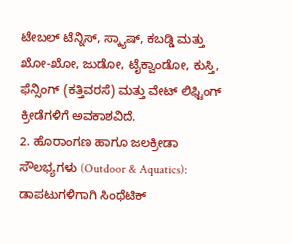ಟೇಬಲ್ ಟೆನ್ನಿಸ್, ಸ್ಕ್ಯಾಷ್, ಕಬಡ್ಡಿ ಮತ್ತು ಖೋ-ಖೋ, ಜುಡೋ, ಟೈಕ್ವಾಂಡೋ, ಕುಸ್ತಿ, ಫೆನ್ಸಿಂಗ್ (ಕತ್ತಿವರಸೆ) ಮತ್ತು ವೇಟ್ ಲಿಫ್ಟಿಂಗ್ ಕ್ರೀಡೆಗಳಿಗೆ ಅವಕಾಶವಿದೆ.
2. ಹೊರಾಂಗಣ ಹಾಗೂ ಜಲಕ್ರೀಡಾ ಸೌಲಭ್ಯಗಳು (Outdoor & Aquatics): ಡಾಪಟುಗಳಿಗಾಗಿ ಸಿಂಥೆಟಿಕ್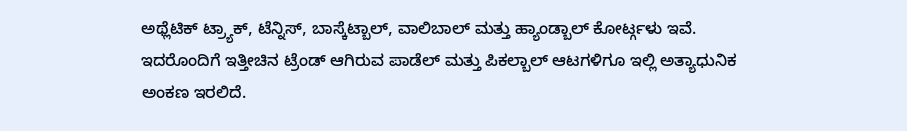ಅಥ್ಲೆಟಿಕ್ ಟ್ರ್ಯಾಕ್, ಟೆನ್ನಿಸ್, ಬಾಸ್ಕೆಟ್ಬಾಲ್, ವಾಲಿಬಾಲ್ ಮತ್ತು ಹ್ಯಾಂಡ್ಬಾಲ್ ಕೋರ್ಟ್ಗಳು ಇವೆ. ಇದರೊಂದಿಗೆ ಇತ್ತೀಚಿನ ಟ್ರೆಂಡ್ ಆಗಿರುವ ಪಾಡೆಲ್ ಮತ್ತು ಪಿಕಲ್ಬಾಲ್ ಆಟಗಳಿಗೂ ಇಲ್ಲಿ ಅತ್ಯಾಧುನಿಕ ಅಂಕಣ ಇರಲಿದೆ.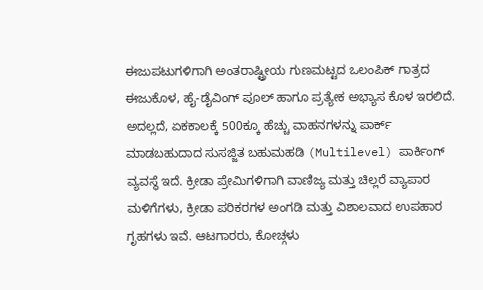ಈಜುಪಟುಗಳಿಗಾಗಿ ಅಂತರಾಷ್ಟ್ರೀಯ ಗುಣಮಟ್ಟದ ಒಲಂಪಿಕ್ ಗಾತ್ರದ ಈಜುಕೊಳ, ಹೈ-ಡೈವಿಂಗ್ ಪೂಲ್ ಹಾಗೂ ಪ್ರತ್ಯೇಕ ಅಭ್ಯಾಸ ಕೊಳ ಇರಲಿದೆ.
ಅದಲ್ಲದೆ, ಏಕಕಾಲಕ್ಕೆ 500ಕ್ಕೂ ಹೆಚ್ಚು ವಾಹನಗಳನ್ನು ಪಾರ್ಕ್ ಮಾಡಬಹುದಾದ ಸುಸಜ್ಜಿತ ಬಹುಮಹಡಿ (Multilevel) ಪಾರ್ಕಿಂಗ್ ವ್ಯವಸ್ಥೆ ಇದೆ. ಕ್ರೀಡಾ ಪ್ರೇಮಿಗಳಿಗಾಗಿ ವಾಣಿಜ್ಯ ಮತ್ತು ಚಿಲ್ಲರೆ ವ್ಯಾಪಾರ ಮಳಿಗೆಗಳು, ಕ್ರೀಡಾ ಪರಿಕರಗಳ ಅಂಗಡಿ ಮತ್ತು ವಿಶಾಲವಾದ ಉಪಹಾರ ಗೃಹಗಳು ಇವೆ. ಆಟಗಾರರು, ಕೋಚ್ಗಳು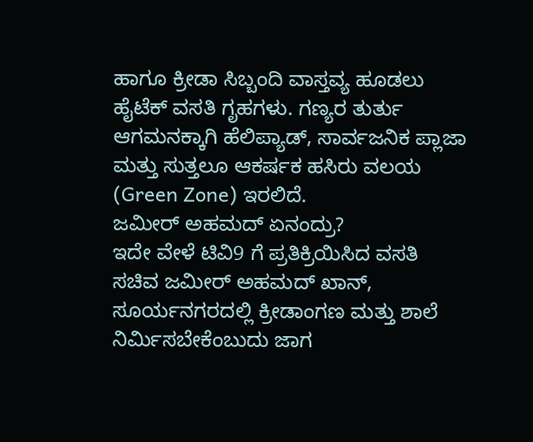ಹಾಗೂ ಕ್ರೀಡಾ ಸಿಬ್ಬಂದಿ ವಾಸ್ತವ್ಯ ಹೂಡಲು ಹೈಟೆಕ್ ವಸತಿ ಗೃಹಗಳು. ಗಣ್ಯರ ತುರ್ತು ಆಗಮನಕ್ಕಾಗಿ ಹೆಲಿಪ್ಯಾಡ್, ಸಾರ್ವಜನಿಕ ಪ್ಲಾಜಾ ಮತ್ತು ಸುತ್ತಲೂ ಆಕರ್ಷಕ ಹಸಿರು ವಲಯ (Green Zone) ಇರಲಿದೆ.
ಜಮೀರ್ ಅಹಮದ್ ಏನಂದ್ರು?
ಇದೇ ವೇಳೆ ಟಿವಿ9 ಗೆ ಪ್ರತಿಕ್ರಿಯಿಸಿದ ವಸತಿ ಸಚಿವ ಜಮೀರ್ ಅಹಮದ್ ಖಾನ್, ಸೂರ್ಯನಗರದಲ್ಲಿ ಕ್ರೀಡಾಂಗಣ ಮತ್ತು ಶಾಲೆ ನಿರ್ಮಿಸಬೇಕೆಂಬುದು ಜಾಗ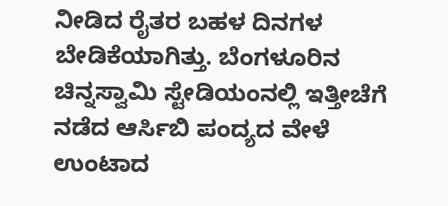ನೀಡಿದ ರೈತರ ಬಹಳ ದಿನಗಳ ಬೇಡಿಕೆಯಾಗಿತ್ತು. ಬೆಂಗಳೂರಿನ ಚಿನ್ನಸ್ವಾಮಿ ಸ್ಟೇಡಿಯಂನಲ್ಲಿ ಇತ್ತೀಚೆಗೆ ನಡೆದ ಆರ್ಸಿಬಿ ಪಂದ್ಯದ ವೇಳೆ ಉಂಟಾದ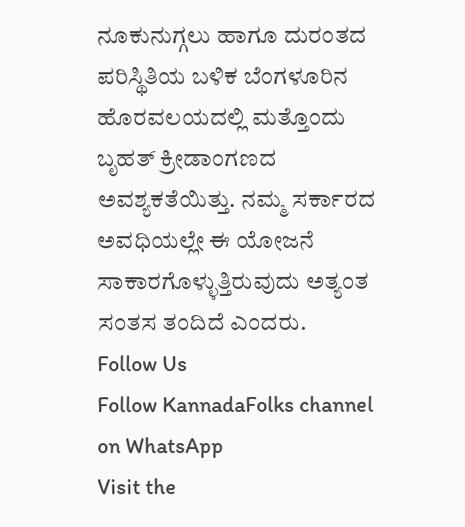ನೂಕುನುಗ್ಗಲು ಹಾಗೂ ದುರಂತದ ಪರಿಸ್ಥಿತಿಯ ಬಳಿಕ ಬೆಂಗಳೂರಿನ ಹೊರವಲಯದಲ್ಲಿ ಮತ್ತೊಂದು ಬೃಹತ್ ಕ್ರೀಡಾಂಗಣದ ಅವಶ್ಯಕತೆಯಿತ್ತು. ನಮ್ಮ ಸರ್ಕಾರದ ಅವಧಿಯಲ್ಲೇ ಈ ಯೋಜನೆ ಸಾಕಾರಗೊಳ್ಳುತ್ತಿರುವುದು ಅತ್ಯಂತ ಸಂತಸ ತಂದಿದೆ ಎಂದರು.
Follow Us
Follow KannadaFolks channel on WhatsApp
Visit the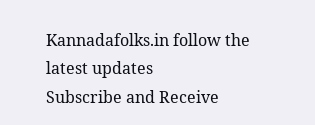Kannadafolks.in follow the latest updates
Subscribe and Receive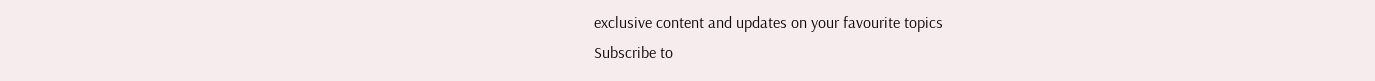exclusive content and updates on your favourite topics
Subscribe to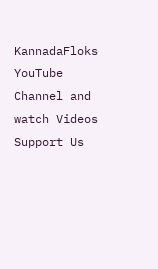KannadaFloks YouTube Channel and watch Videos
Support Us